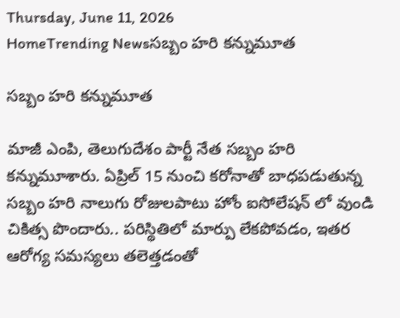Thursday, June 11, 2026
HomeTrending Newsసబ్బం హరి కన్నుమూత

సబ్బం హరి కన్నుమూత

మాజీ ఎంపి, తెలుగుదేశం పార్టీ నేత సబ్బం హరి కన్నుమూశారు. ఏప్రిల్ 15 నుంచి కరోనాతో బాధపడుతున్న సబ్బం హరి నాలుగు రోజులపాటు హోం ఐసోలేషన్ లో వుండి చికిత్స పొందారు.. పరిస్థితిలో మార్పు లేకపోవడం, ఇతర ఆరోగ్య సమస్యలు తలెత్తడంతో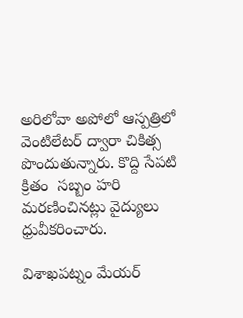అరిలోవా అపోలో ఆస్పత్రిలో వెంటిలేటర్ ద్వారా చికిత్స పొందుతున్నారు. కొద్ది సేపటి క్రితం  సబ్బం హరి మరణించినట్లు వైద్యులు ధ్రువీకరించారు.

విశాఖపట్నం మేయర్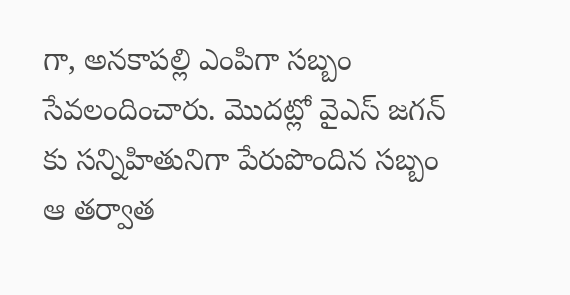గా, అనకాపల్లి ఎంపిగా సబ్బం సేవలందించారు. మొదట్లో వైఎస్ జగన్ కు సన్నిహితునిగా పేరుపొందిన సబ్బం ఆ తర్వాత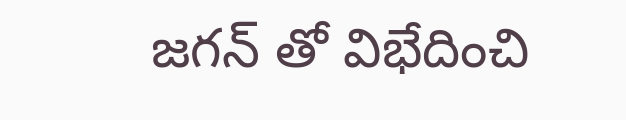జగన్ తో విభేదించి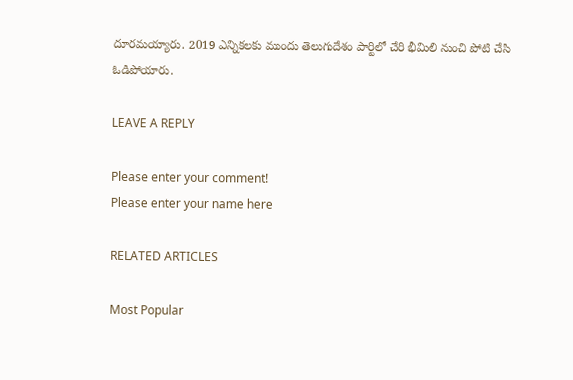దూరమయ్యారు. 2019 ఎన్నికలకు ముందు తెలుగుదేశం పార్టిలో చేరి భీమిలి నుంచి పోటి చేసి ఓడిపోయారు.

LEAVE A REPLY

Please enter your comment!
Please enter your name here

RELATED ARTICLES

Most Popular